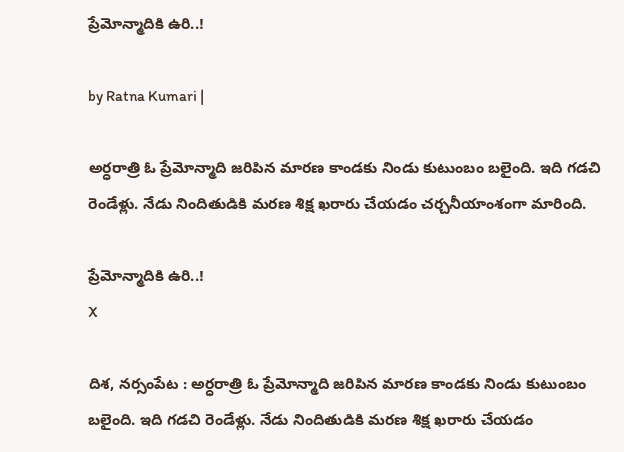ప్రేమోన్మాదికి ఉరి..!

by Ratna Kumari |

అర్ధరాత్రి ఓ ప్రేమోన్మాది జరిపిన మారణ కాండకు నిండు కుటుంబం బలైంది. ఇది గడచి రెండేళ్లు. నేడు నిందితుడికి మరణ శిక్ష ఖరారు చేయడం చర్చనీయాంశంగా మారింది.

ప్రేమోన్మాదికి ఉరి..!
X

దిశ, నర్సంపేట : అర్ధరాత్రి ఓ ప్రేమోన్మాది జరిపిన మారణ కాండకు నిండు కుటుంబం బలైంది. ఇది గడచి రెండేళ్లు. నేడు నిందితుడికి మరణ శిక్ష ఖరారు చేయడం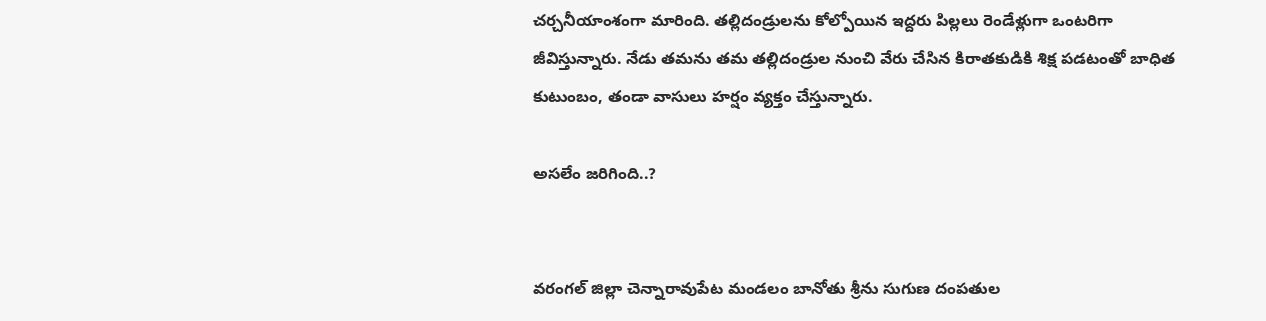చర్చనీయాంశంగా మారింది. తల్లిదండ్రులను కోల్పోయిన ఇద్దరు పిల్లలు రెండేళ్లుగా ఒంటరిగా జీవిస్తున్నారు. నేడు తమను తమ తల్లిదండ్రుల నుంచి వేరు చేసిన కిరాతకుడికి శిక్ష పడటంతో బాధిత కుటుంబం, తండా వాసులు హర్షం వ్యక్తం చేస్తున్నారు.

అసలేం జరిగింది..?


వరంగల్ జిల్లా చెన్నారావుపేట మండలం బానోతు శ్రీను సుగుణ దంపతుల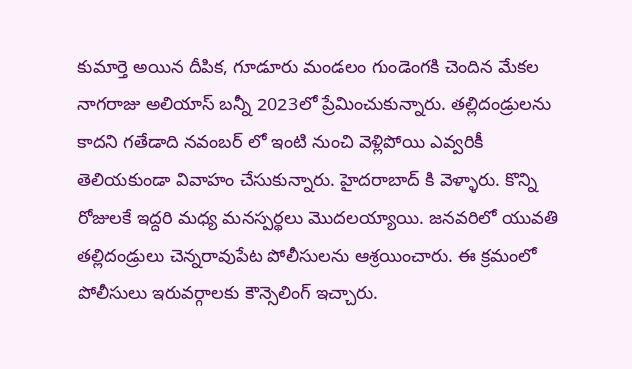కుమార్తె అయిన దీపిక, గూడూరు మండలం గుండెంగకి చెందిన మేకల నాగరాజు అలియాస్ బన్నీ 2023లో ప్రేమించుకున్నారు. తల్లిదండ్రులను కాదని గతేడాది నవంబర్ లో ఇంటి నుంచి వెళ్లిపోయి ఎవ్వరికీ తెలియకుండా వివాహం చేసుకున్నారు. హైద‌రాబాద్ కి వెళ్ళారు. కొన్ని రోజులకే ఇద్దరి మధ్య మనస్పర్థలు మొదలయ్యాయి. జనవరిలో యువతి తల్లిదండ్రులు చెన్నరావుపేట పోలీసులను ఆశ్రయించారు. ఈ క్రమంలో పోలీసులు ఇరువర్గాలకు కౌన్సెలింగ్ ఇచ్చారు.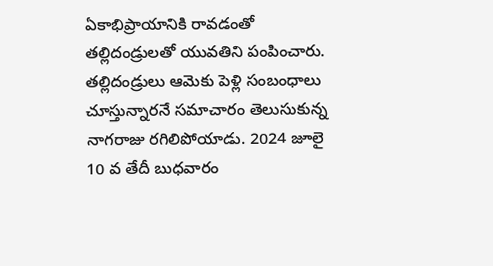ఏకాభిప్రాయానికి రావడంతో తల్లిదండ్రులతో యువతిని పంపించారు. తల్లిదండ్రులు ఆమెకు పెళ్లి సంబంధాలు చూస్తున్నారనే సమాచారం తెలుసుకున్న నాగరాజు రగిలిపోయాడు. 2024 జూలై 10 వ తేదీ బుధవారం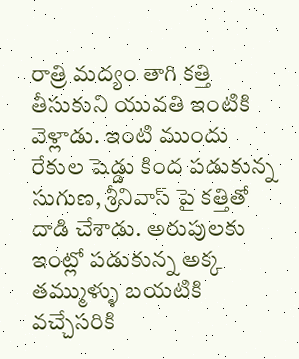రాత్రి మద్యం తాగి కత్తి తీసుకుని యువతి ఇంటికి వెళ్లాడు. ఇంటి ముందు రేకుల షెడ్డు కింద పడుకున్న సుగుణ, శ్రీనివాస్ పై కత్తితో దాడి చేశాడు. అరుపులకు ఇంట్లో పడుకున్న అక్క తమ్ముళ్ళు బయటికి వచ్చేసరికి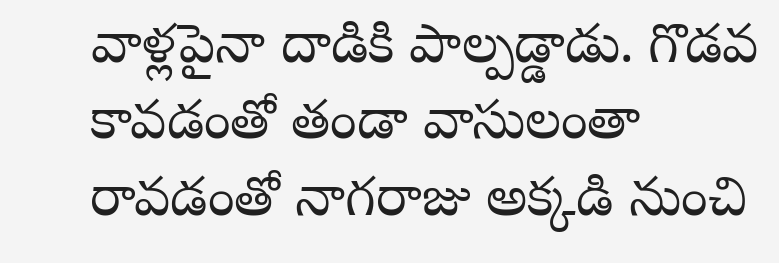వాళ్లపైనా దాడికి పాల్పడ్డాడు. గొడవ కావడంతో తండా వాసులంతా రావడంతో నాగరాజు అక్కడి నుంచి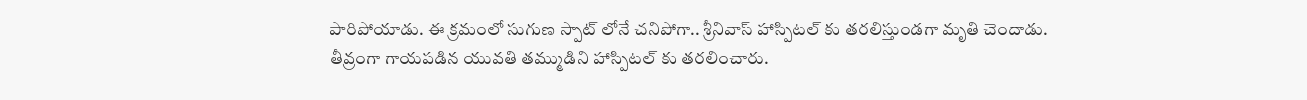పారిపోయాడు. ఈ క్రమంలో సుగుణ స్పాట్ లోనే చనిపోగా.. శ్రీనివాస్ హాస్పిటల్ కు తరలిస్తుండగా మృతి చెందాడు. తీవ్రంగా గాయపడిన యువతి తమ్ముడిని హాస్పిటల్ కు తరలించారు.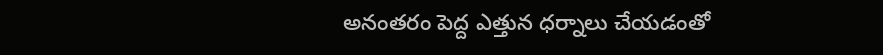అనంతరం పెద్ద ఎత్తున ధర్నాలు చేయడంతో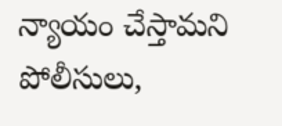న్యాయం చేస్తామని పోలీసులు,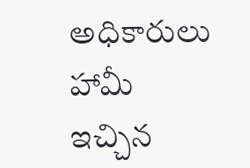అధికారులు హామీ ఇచ్చిన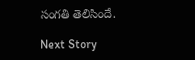సంగతి తెలిసిందే.

Next Story